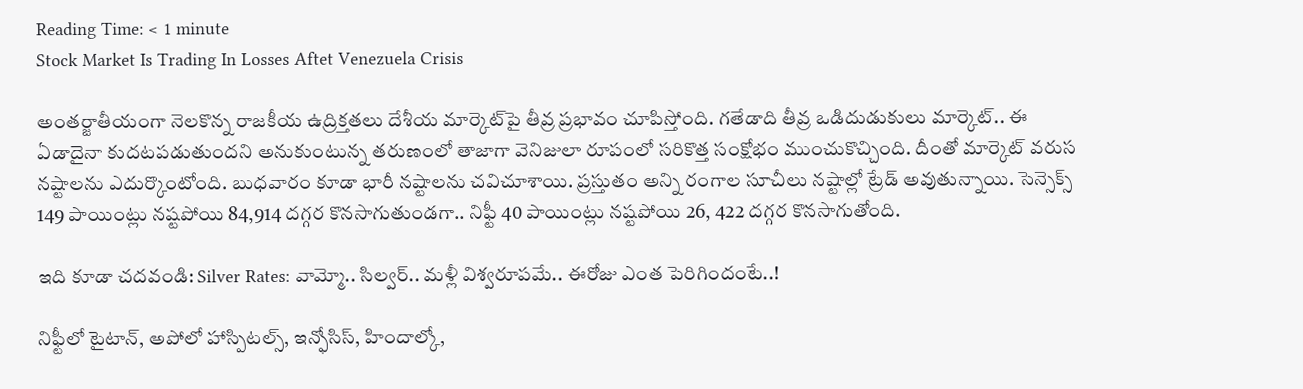Reading Time: < 1 minute
Stock Market Is Trading In Losses Aftet Venezuela Crisis

అంతర్జాతీయంగా నెలకొన్న రాజకీయ ఉద్రిక్తతలు దేశీయ మార్కెట్‌పై తీవ్ర ప్రభావం చూపిస్తోంది. గతేడాది తీవ్ర ఒడిదుడుకులు మార్కెట్.. ఈ ఏడాదైనా కుదటపడుతుందని అనుకుంటున్న తరుణంలో తాజాగా వెనిజులా రూపంలో సరికొత్త సంక్షోభం ముంచుకొచ్చింది. దీంతో మార్కెట్ వరుస నష్టాలను ఎదుర్కొంటోంది. బుధవారం కూడా భారీ నష్టాలను చవిచూశాయి. ప్రస్తుతం అన్ని రంగాల సూచీలు నష్టాల్లో ట్రేడ్ అవుతున్నాయి. సెన్సెక్స్ 149 పాయింట్లు నష్టపోయి 84,914 దగ్గర కొనసాగుతుండగా.. నిఫ్టీ 40 పాయింట్లు నష్టపోయి 26, 422 దగ్గర కొనసాగుతోంది.

ఇది కూడా చదవండి: Silver Rates: వామ్మో.. సిల్వర్.. మళ్లీ విశ్వరూపమే.. ఈరోజు ఎంత పెరిగిందంటే..!

నిఫ్టీలో టైటాన్, అపోలో హాస్పిటల్స్, ఇన్ఫోసిస్, హిందాల్కో,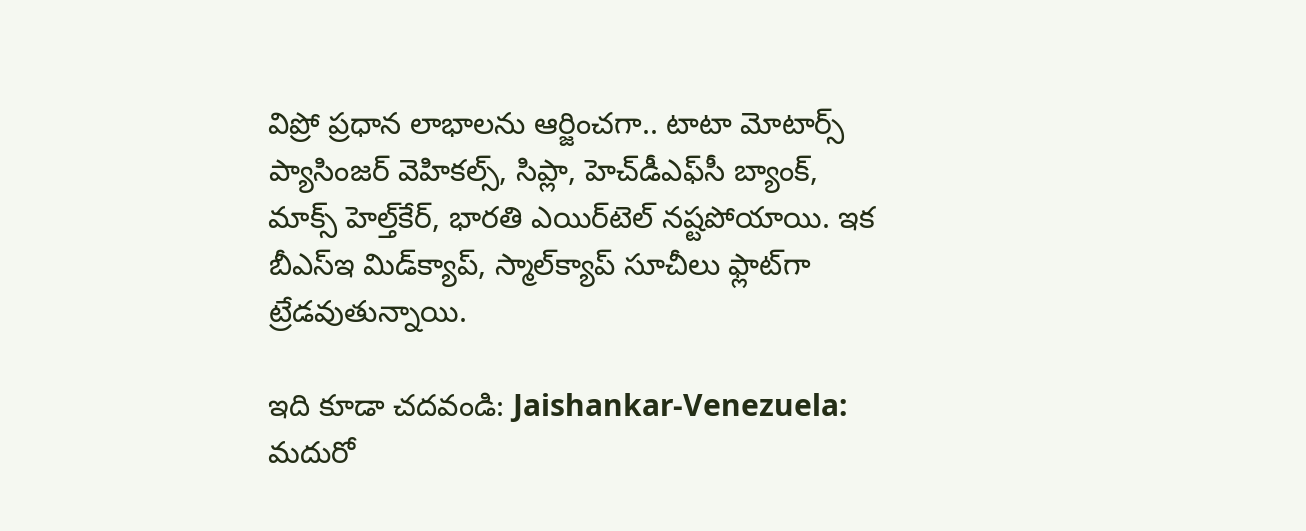విప్రో ప్రధాన లాభాలను ఆర్జించగా.. టాటా మోటార్స్ ప్యాసింజర్ వెహికల్స్, సిప్లా, హెచ్‌డీఎఫ్‌సీ బ్యాంక్, మాక్స్ హెల్త్‌కేర్, భారతి ఎయిర్‌టెల్ నష్టపోయాయి. ఇక బీఎస్‌ఇ మిడ్‌క్యాప్, స్మాల్‌క్యాప్ సూచీలు ఫ్లాట్‌గా ట్రేడవుతున్నాయి.

ఇది కూడా చదవండి: Jaishankar-Venezuela: మదురో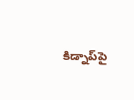కిడ్నాప్‌పై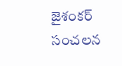జైశంకర్ సంచలన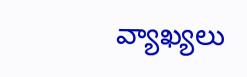వ్యాఖ్యలు